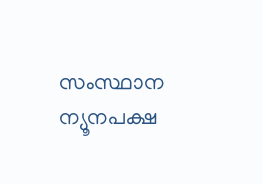സംസ്ഥാന ന്യൂനപക്ഷ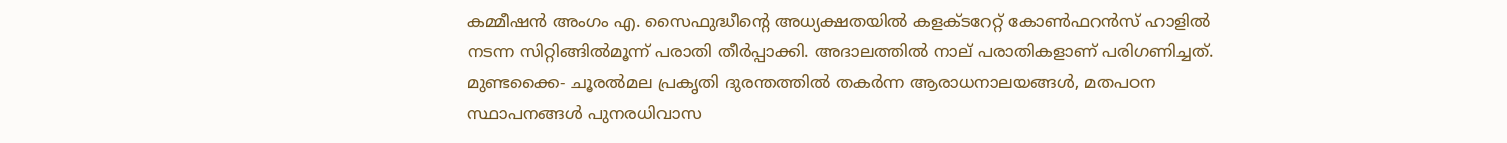കമ്മീഷന്‍ അംഗം എ. സൈഫുദ്ധീന്റെ അധ്യക്ഷതയില്‍ കളക്ടറേറ്റ് കോണ്‍ഫറന്‍സ് ഹാളില്‍ നടന്ന സിറ്റിങ്ങില്‍മൂന്ന് പരാതി തീര്‍പ്പാക്കി. അദാലത്തില്‍ നാല് പരാതികളാണ് പരിഗണിച്ചത്. മുണ്ടക്കൈ- ചൂരല്‍മല പ്രകൃതി ദുരന്തത്തില്‍ തകര്‍ന്ന ആരാധനാലയങ്ങള്‍, മതപഠന സ്ഥാപനങ്ങള്‍ പുനരധിവാസ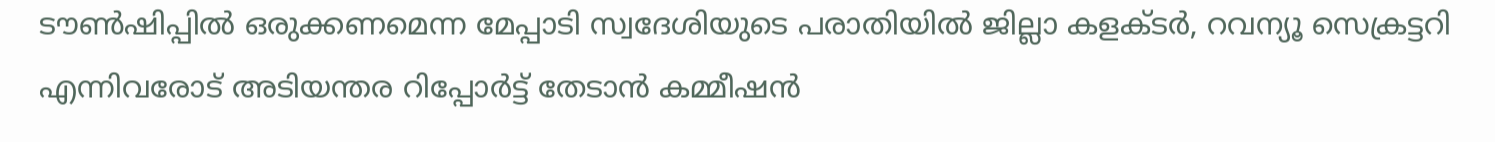ടൗണ്‍ഷിപ്പില്‍ ഒരുക്കണമെന്ന മേപ്പാടി സ്വദേശിയുടെ പരാതിയില്‍ ജില്ലാ കളക്ടര്‍, റവന്യൂ സെക്രട്ടറി എന്നിവരോട് അടിയന്തര റിപ്പോര്‍ട്ട് തേടാന്‍ കമ്മീഷന്‍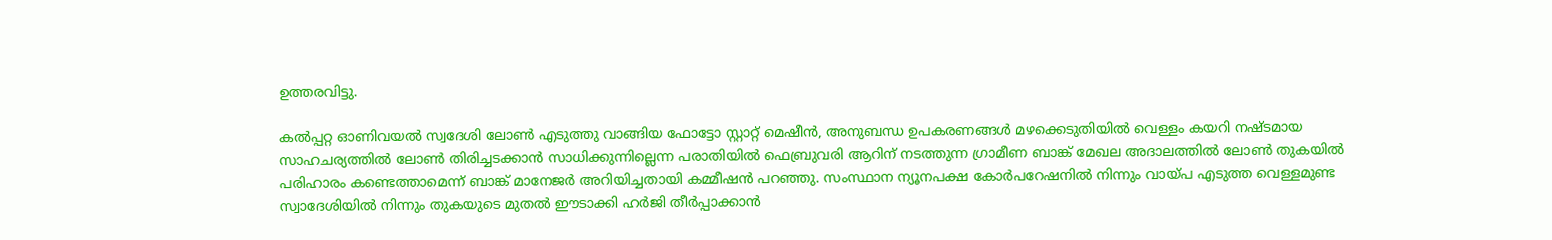ഉത്തരവിട്ടു.

കല്‍പ്പറ്റ ഓണിവയല്‍ സ്വദേശി ലോണ്‍ എടുത്തു വാങ്ങിയ ഫോട്ടോ സ്റ്റാറ്റ് മെഷീന്‍, അനുബന്ധ ഉപകരണങ്ങള്‍ മഴക്കെടുതിയില്‍ വെള്ളം കയറി നഷ്ടമായ സാഹചര്യത്തില്‍ ലോണ്‍ തിരിച്ചടക്കാന്‍ സാധിക്കുന്നില്ലെന്ന പരാതിയില്‍ ഫെബ്രുവരി ആറിന് നടത്തുന്ന ഗ്രാമീണ ബാങ്ക് മേഖല അദാലത്തില്‍ ലോണ്‍ തുകയില്‍ പരിഹാരം കണ്ടെത്താമെന്ന് ബാങ്ക് മാനേജര്‍ അറിയിച്ചതായി കമ്മീഷന്‍ പറഞ്ഞു. സംസ്ഥാന ന്യൂനപക്ഷ കോര്‍പറേഷനില്‍ നിന്നും വായ്പ എടുത്ത വെള്ളമുണ്ട സ്വാദേശിയില്‍ നിന്നും തുകയുടെ മുതല്‍ ഈടാക്കി ഹര്‍ജി തീര്‍പ്പാക്കാന്‍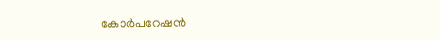കോര്‍പറേഷന്‍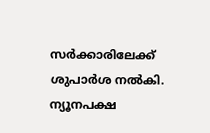സര്‍ക്കാരിലേക്ക് ശുപാര്‍ശ നല്‍കി. ന്യൂനപക്ഷ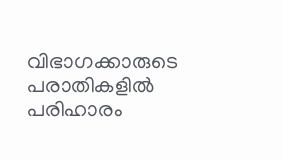വിഭാഗക്കാരുടെ പരാതികളില്‍ പരിഹാരം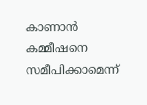കാണാന്‍ കമ്മീഷനെ സമീപിക്കാമെന്ന്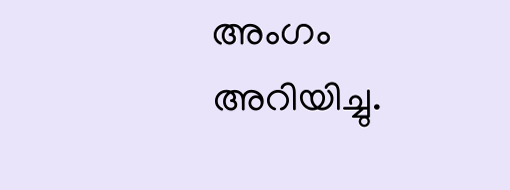അംഗം അറിയിച്ചു.